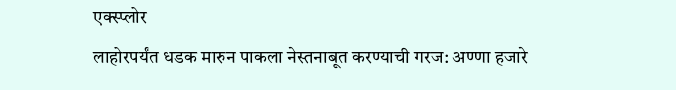एक्स्प्लोर
लाहोरपर्यंत धडक मारुन पाकला नेस्तनाबूत करण्याची गरज: अण्णा हजारे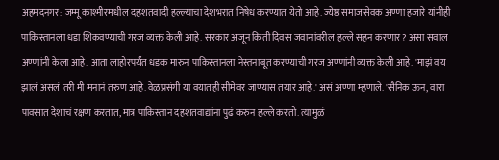अहमदनगर: जम्मू काश्मीरमधील दहशतवादी हल्ल्याचा देशभरात निषेध करण्यात येतो आहे. ज्येष्ठ समाजसेवक अण्णा हजारे यांनीही पाकिस्तानला धडा शिकवण्याची गरज व्यक्त केली आहे. सरकार अजून किती दिवस जवानांवरील हल्ले सहन करणार? असा सवाल अण्णांनी केला आहे. आता लाहोरपर्यंत धडक मारुन पाकिस्तानला नेस्तनाबूत करण्याची गरज अण्णांनी व्यक्त केली आहे. 'माझं वय झालं असलं तरी मी मनानं तरुण आहे. वेळप्रसंगी या वयातही सीमेवर जाण्यास तयार आहे.' असं अण्णा म्हणाले. 'सैनिक ऊन, वारा पावसात देशाचं रक्षण करतात, मात्र पाकिस्तान दहशतवाद्यांना पुढं करुन हल्ले करतो. त्यामुळं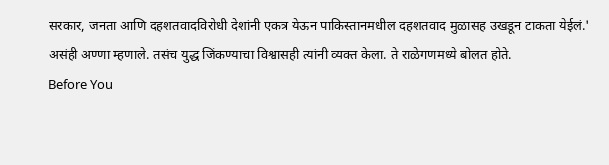सरकार, जनता आणि दहशतवादविरोधी देशांनी एकत्र येऊन पाकिस्तानमधील दहशतवाद मुळासह उखडून टाकता येईलं.' असंही अण्णा म्हणाले. तसंच युद्ध जिंकण्याचा विश्वासही त्यांनी व्यक्त केला. ते राळेगणमध्ये बोलत होते.
Before You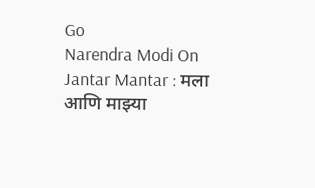Go
Narendra Modi On Jantar Mantar : मला आणि माझ्या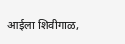आईला शिवीगाळ,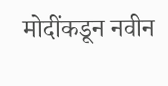मोदींकडून नवीन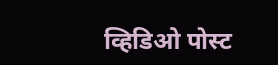व्हिडिओ पोस्ट